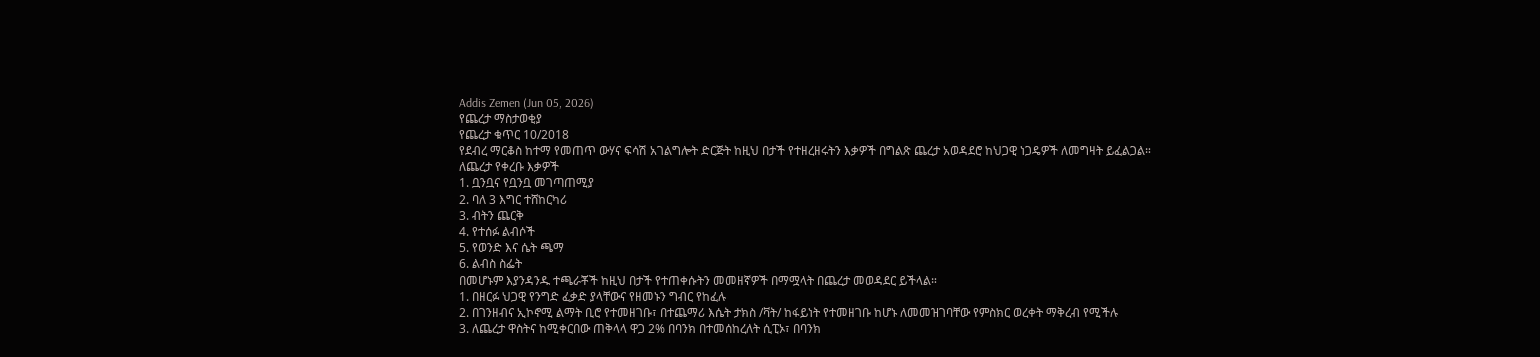Addis Zemen (Jun 05, 2026)
የጨረታ ማስታወቂያ
የጨረታ ቁጥር 10/2018
የደብረ ማርቆስ ከተማ የመጠጥ ውሃና ፍሳሽ አገልግሎት ድርጅት ከዚህ በታች የተዘረዘሩትን እቃዎች በግልጽ ጨረታ አወዳደሮ ከህጋዊ ነጋዴዎች ለመግዛት ይፈልጋል።
ለጨረታ የቀረቡ እቃዎች
1. ቧንቧና የቧንቧ መገጣጠሚያ
2. ባለ 3 እግር ተሸከርካሪ
3. ብትን ጨርቅ
4. የተሰፉ ልብሶች
5. የወንድ እና ሴት ጫማ
6. ልብስ ስፌት
በመሆኑም እያንዳንዱ ተጫራቾች ከዚህ በታች የተጠቀሱትን መመዘኛዎች በማሟላት በጨረታ መወዳደር ይችላል።
1. በዘርፉ ህጋዊ የንግድ ፈቃድ ያላቸውና የዘመኑን ግብር የከፈሉ
2. በገንዘብና ኢኮኖሚ ልማት ቢሮ የተመዘገቡ፣ በተጨማሪ እሴት ታክስ /ቫት/ ከፋይነት የተመዘገቡ ከሆኑ ለመመዝገባቸው የምስክር ወረቀት ማቅረብ የሚችሉ
3. ለጨረታ ዋስትና ከሚቀርበው ጠቅላላ ዋጋ 2% በባንክ በተመሰከረለት ሲፒኦ፣ በባንክ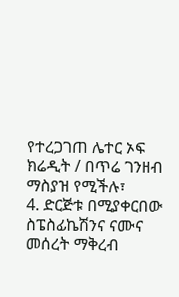የተረጋገጠ ሌተር ኦፍ ክሬዲት / በጥሬ ገንዘብ ማስያዝ የሚችሉ፣
4. ድርጅቱ በሚያቀርበው ስፔስፊኬሽንና ናሙና መሰረት ማቅረብ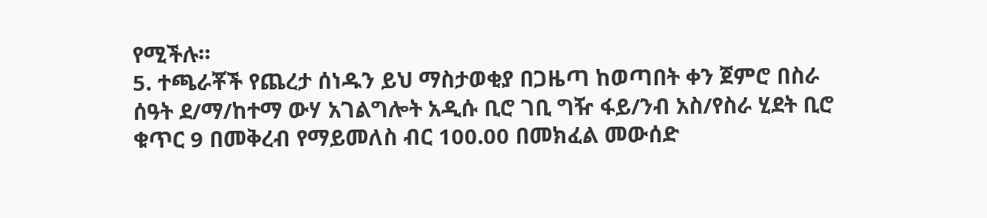የሚችሉ።
5. ተጫራቾች የጨረታ ሰነዱን ይህ ማስታወቂያ በጋዜጣ ከወጣበት ቀን ጀምሮ በስራ ሰዓት ደ/ማ/ከተማ ውሃ አገልግሎት አዲሱ ቢሮ ገቢ ግዥ ፋይ/ንብ አስ/የስራ ሂደት ቢሮ ቁጥር 9 በመቅረብ የማይመለስ ብር 100.00 በመክፈል መውሰድ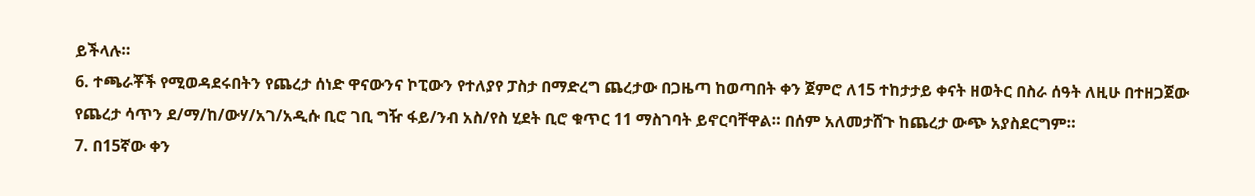ይችላሉ።
6. ተጫራቾች የሚወዳደሩበትን የጨረታ ሰነድ ዋናውንና ኮፒውን የተለያየ ፓስታ በማድረግ ጨረታው በጋዜጣ ከወጣበት ቀን ጀምሮ ለ15 ተከታታይ ቀናት ዘወትር በስራ ሰዓት ለዚሁ በተዘጋጀው የጨረታ ሳጥን ደ/ማ/ከ/ውሃ/አገ/አዲሱ ቢሮ ገቢ ግዥ ፋይ/ንብ አስ/የስ ሂደት ቢሮ ቁጥር 11 ማስገባት ይኖርባቸዋል። በሰም አለመታሸጉ ከጨረታ ውጭ አያስደርግም።
7. በ15ኛው ቀን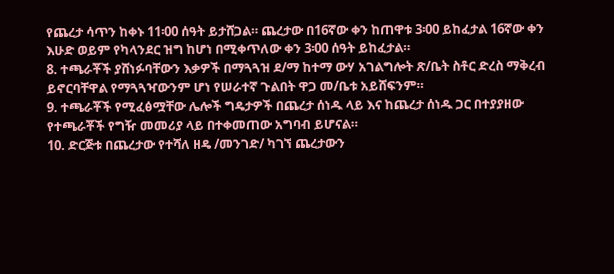የጨረታ ሳጥን ከቀኑ 11፡00 ሰዓት ይታሸጋል። ጨረታው በ16ኛው ቀን ከጠዋቱ 3፡00 ይከፈታል 16ኛው ቀን እሁድ ወይም የካላንደር ዝግ ከሆነ በሚቀጥለው ቀን 3፡00 ሰዓት ይከፈታል።
8. ተጫራቾች ያሸነፉባቸውን እቃዎች በማጓጓዝ ደ/ማ ከተማ ውሃ አገልግሎት ጽ/ቤት ስቶር ድረስ ማቅረብ ይኖርባቸዋል የማጓጓዣውንም ሆነ የሠራተኛ ጉልበት ዋጋ መ/ቤቱ አይሸፍንም።
9. ተጫራቾች የሚፈፅሟቸው ሌሎች ግዴታዎች በጨረታ ሰነዱ ላይ እና ከጨረታ ሰነዱ ጋር በተያያዘው የተጫራቾች የግዥ መመሪያ ላይ በተቀመጠው አግባብ ይሆናል።
10. ድርጅቱ በጨረታው የተሻለ ዘዴ /መንገድ/ ካገኘ ጨረታውን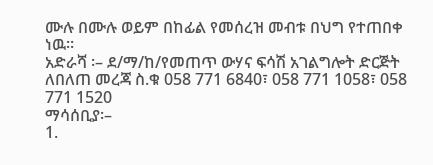ሙሉ በሙሉ ወይም በከፊል የመሰረዝ መብቱ በህግ የተጠበቀ ነዉ።
አድራሻ ፡– ደ/ማ/ከ/የመጠጥ ውሃና ፍሳሽ አገልግሎት ድርጅት
ለበለጠ መረጃ ስ.ቁ 058 771 6840፣ 058 771 1058፣ 058 771 1520
ማሳሰቢያ፡–
1.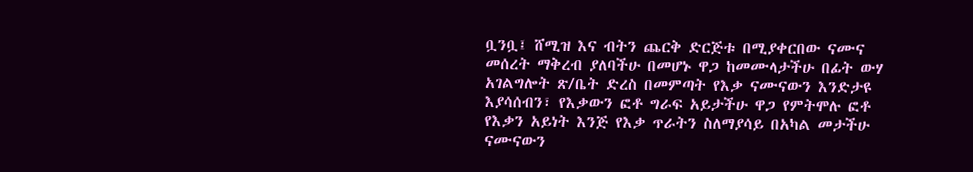ቧንቧ፤ ሸሚዝ እና ብትን ጨርቅ ድርጅቱ በሚያቀርበው ናሙና መሰረት ማቅረብ ያለባችሁ በመሆኑ ዋጋ ከመሙላታችሁ በፊት ውሃ አገልግሎት ጽ/ቤት ድረስ በመምጣት የእቃ ናሙናውን እንድታዩ እያሳሰብን፣ የእቃውን ፎቶ ግራፍ አይታችሁ ዋጋ የምትሞሉ ፎቶ የእቃን አይነት እንጅ የእቃ ጥራትን ስለማያሳይ በአካል መታችሁ ናሙናውን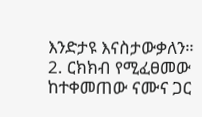እንድታዩ እናስታውቃለን።
2. ርክክብ የሚፈፀመው ከተቀመጠው ናሙና ጋር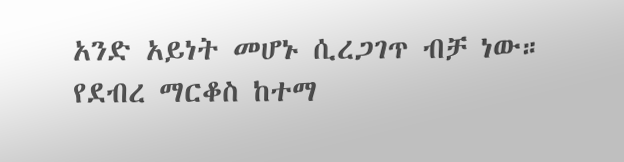አንድ አይነት መሆኑ ሲረጋገጥ ብቻ ነው።
የደብረ ማርቆስ ከተማ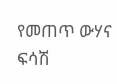የመጠጥ ውሃና ፍሳሽ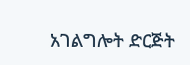አገልግሎት ድርጅት